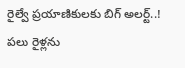రైల్వే ప్రయాణికులకు బిగ్‌ అలర్ట్‌..! పలు రైళ్లను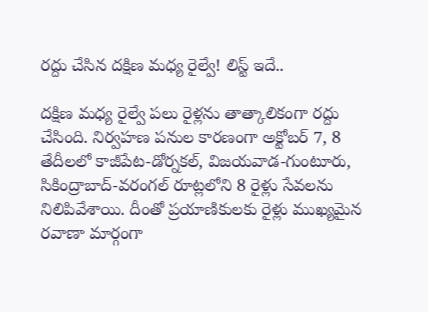రద్దు చేసిన దక్షిణ మధ్య రైల్వే! లిస్ట్‌ ఇదే..

దక్షిణ మధ్య రైల్వే పలు రైళ్లను తాత్కాలికంగా రద్దు చేసింది. నిర్వహణ పనుల కారణంగా అక్టోబర్ 7, 8 తేదీలలో కాజీపేట-డోర్నకల్, విజయవాడ-గుంటూరు, సికింద్రాబాద్-వరంగల్ రూట్లలోని 8 రైళ్లు సేవలను నిలిపివేశాయి. దీంతో ప్రయాణికులకు రైళ్లు ముఖ్యమైన రవాణా మార్గంగా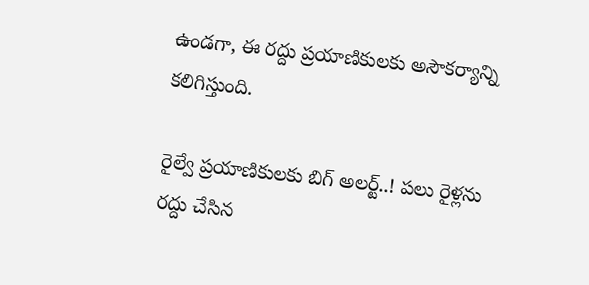ఉండగా, ఈ రద్దు ప్రయాణికులకు అసౌకర్యాన్ని కలిగిస్తుంది.

రైల్వే ప్రయాణికులకు బిగ్‌ అలర్ట్‌..! పలు రైళ్లను రద్దు చేసిన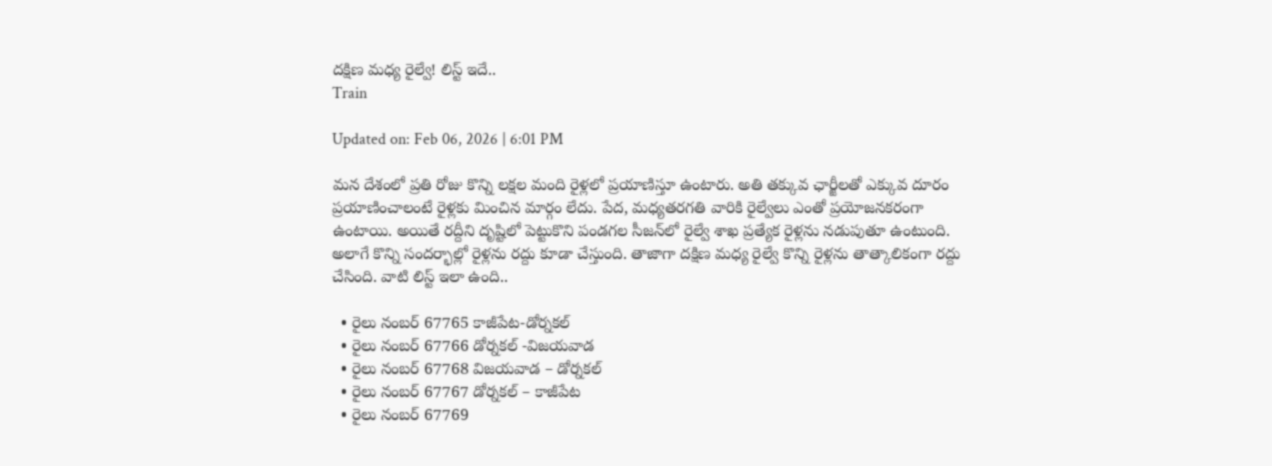దక్షిణ మధ్య రైల్వే! లిస్ట్‌ ఇదే..
Train

Updated on: Feb 06, 2026 | 6:01 PM

మన దేశంలో ప్రతి రోజు కొన్ని లక్షల మంది రైళ్లలో ప్రయాణిస్తూ ఉంటారు. అతి తక్కువ ఛార్జీలతో ఎక్కువ దూరం ప్రయాణించాలంటే రైళ్లకు మించిన మార్గం లేదు. పేద, మధ్యతరగతి వారికి రైల్వేలు ఎంతో ప్రయోజనకరంగా ఉంటాయి. అయితే రద్దీని దృష్టిలో పెట్టుకొని పండగల సీజన్‌లో రైల్వే శాఖ ప్రత్యేక రైళ్లను నడుపుతూ ఉంటుంది. అలాగే కొన్ని సందర్భాల్లో రైళ్లను రద్దు కూడా చేస్తుంది. తాజాగా దక్షిణ మధ్య రైల్వే కొన్ని రైళ్లను తాత్కాలికంగా రద్దు చేసింది. వాటి లిస్ట్‌ ఇలా ఉంది..

  • రైలు నంబర్‌ 67765 కాజీపేట-డోర్నకల్
  • రైలు నంబర్‌ 67766 డోర్నకల్ -విజయవాడ
  • రైలు నంబర్‌ 67768 విజయవాడ – డోర్నకల్
  • రైలు నంబర్‌ 67767 డోర్నకల్ – కాజీపేట
  • రైలు నంబర్‌ 67769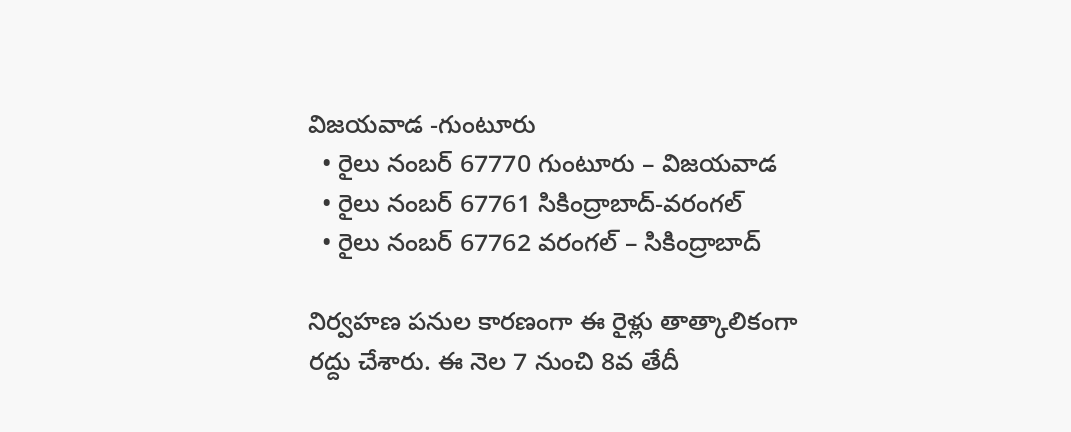విజయవాడ -గుంటూరు
  • రైలు నంబర్‌ 67770 గుంటూరు – విజయవాడ
  • రైలు నంబర్‌ 67761 సికింద్రాబాద్-వరంగల్
  • రైలు నంబర్‌ 67762 వరంగల్ – సికింద్రాబాద్

నిర్వహణ పనుల కారణంగా ఈ రైళ్లు తాత్కాలికంగా రద్దు చేశారు. ఈ నెల 7 నుంచి 8వ తేదీ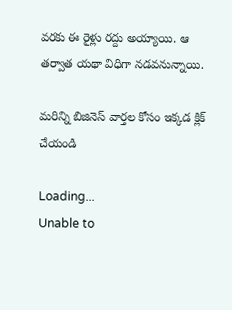వరకు ఈ రైళ్లు రద్దు అయ్యాయి. ఆ తర్వాత యథా విధిగా నడవనున్నాయి.

మరిన్ని బిజినెస్‌ వార్తల కోసం ఇక్కడ క్లిక్‌ చేయండి

Loading...
Unable to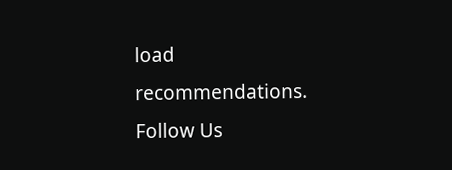load recommendations.
Follow Us